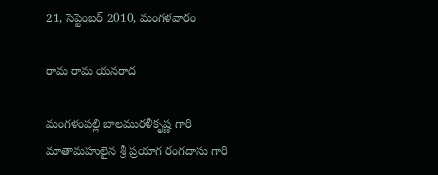21, సెప్టెంబర్ 2010, మంగళవారం

రామ రామ యనరాద

మంగళంపల్లి బాలమురళీకృష్ణ గారి మాతామహులైన శ్రీ ప్రయాగ రంగదాసు గారి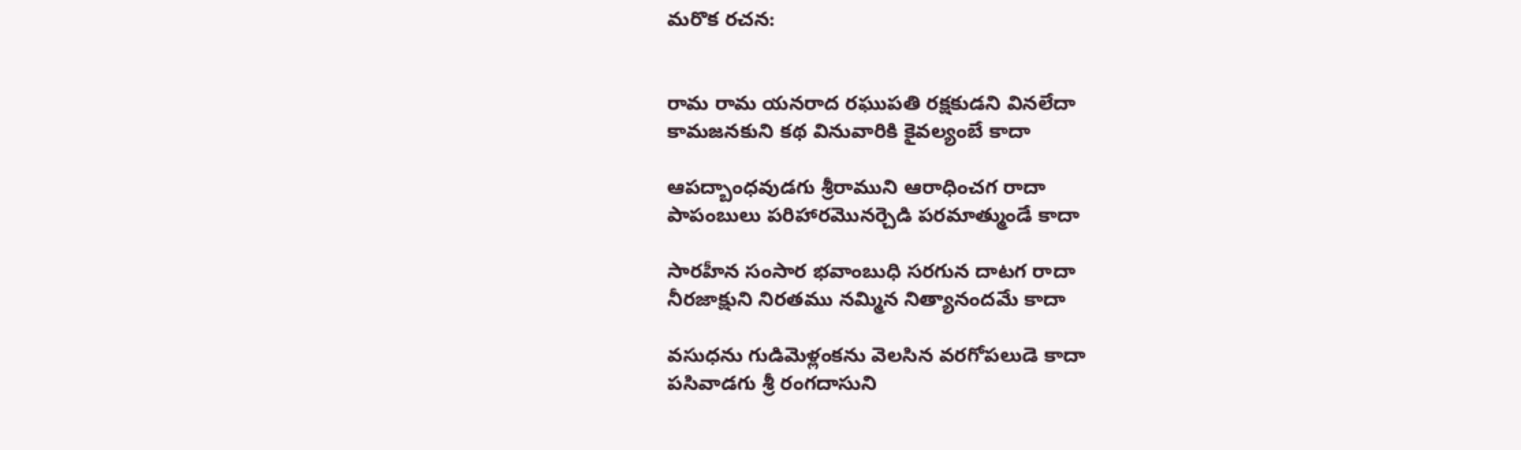మరొక రచన:


రామ రామ యనరాద రఘుపతి రక్షకుడని వినలేదా
కామజనకుని కథ వినువారికి కైవల్యంబే కాదా

ఆపద్బాంధవుడగు శ్రీరాముని ఆరాధించగ రాదా
పాపంబులు పరిహారమొనర్చెడి పరమాత్ముండే కాదా

సారహీన సంసార భవాంబుధి సరగున దాటగ రాదా
నీరజాక్షుని నిరతము నమ్మిన నిత్యానందమే కాదా

వసుధను గుడిమెళ్లంకను వెలసిన వరగోపలుడె కాదా
పసివాడగు శ్రీ రంగదాసుని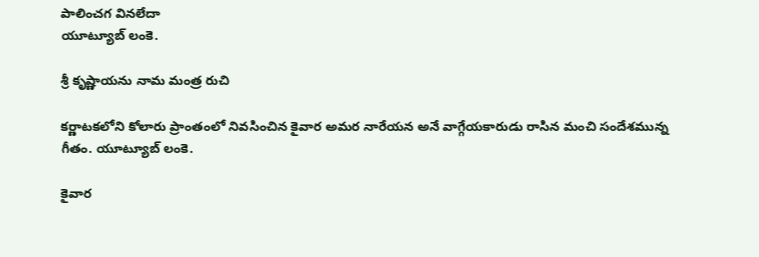పాలించగ వినలేదా
యూట్యూబ్ లంకె.

శ్రీ కృష్ణాయను నామ మంత్ర రుచి

కర్ణాటకలోని కోలారు ప్రాంతంలో నివసించిన కైవార అమర నారేయన అనే వాగ్గేయకారుడు రాసిన మంచి సందేశమున్న గీతం. యూట్యూబ్ లంకె.

కైవార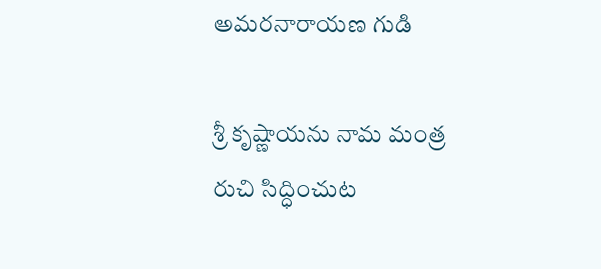అమరనారాయణ గుడి

శ్రీ కృష్ణాయను నామ మంత్ర రుచి సిద్ధించుట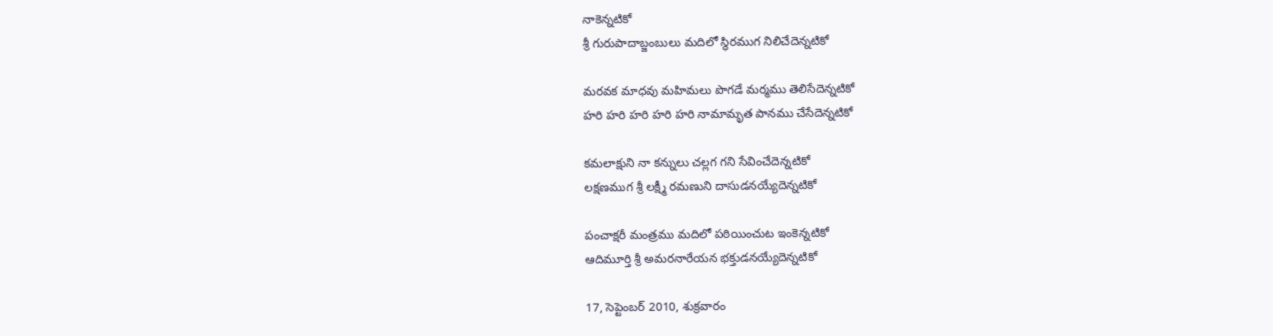నాకెన్నటికో
శ్రీ గురుపాదాబ్జంబులు మదిలో స్థిరముగ నిలిచేదెన్నటికో

మరవక మాధవు మహిమలు పొగడే మర్మము తెలిసేదెన్నటికో
హరి హరి హరి హరి హరి నామామృత పానము చేసేదెన్నటికో

కమలాక్షుని నా కన్నులు చల్లగ గని సేవించేదెన్నటికో
లక్షణముగ శ్రీ లక్ష్మీ రమణుని దాసుడనయ్యేదెన్నటికో

పంచాక్షరీ మంత్రము మదిలో పఠియించుట ఇంకెన్నటికో
ఆదిమూర్తి శ్రీ అమరనారేయన భక్తుడనయ్యేదెన్నటికో

17, సెప్టెంబర్ 2010, శుక్రవారం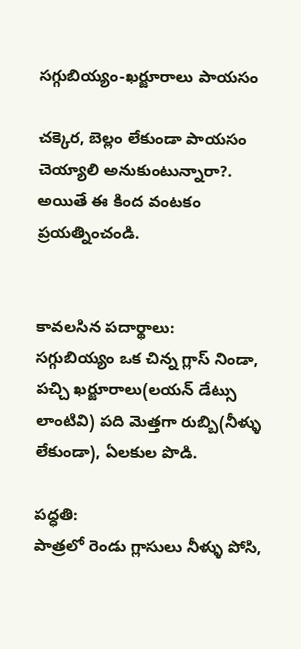సగ్గుబియ్యం-ఖర్జూరాలు పాయసం

చక్కెర, బెల్లం లేకుండా పాయసం చెయ్యాలి అనుకుంటున్నారా?. అయితే ఈ కింద వంటకం ప్రయత్నించండి.


కావలసిన పదార్థాలు:
సగ్గుబియ్యం ఒక చిన్న గ్లాస్ నిండా, పచ్చి ఖర్జూరాలు(లయన్ డేట్సు లాంటివి) పది మెత్తగా రుబ్బి(నీళ్ళు లేకుండా), ఏలకుల పొడి.

పధ్ధతి:
పాత్రలో రెండు గ్లాసులు నీళ్ళు పోసి,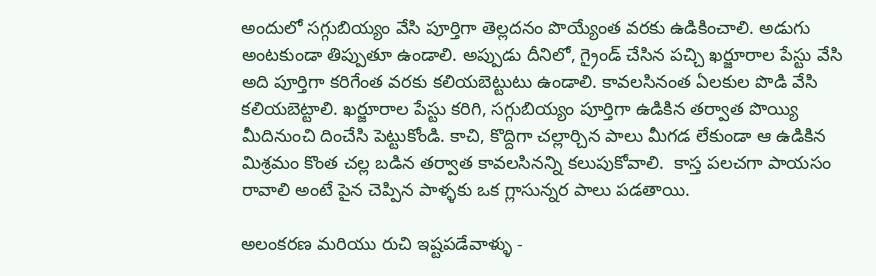అందులో సగ్గుబియ్యం వేసి పూర్తిగా తెల్లదనం పొయ్యేంత వరకు ఉడికించాలి. అడుగు అంటకుండా తిప్పుతూ ఉండాలి. అప్పుడు దీనిలో, గ్రైండ్ చేసిన పచ్చి ఖర్జూరాల పేస్టు వేసి అది పూర్తిగా కరిగేంత వరకు కలియబెట్టుటు ఉండాలి. కావలసినంత ఏలకుల పొడి వేసి కలియబెట్టాలి. ఖర్జూరాల పేస్టు కరిగి, సగ్గుబియ్యం పూర్తిగా ఉడికిన తర్వాత పొయ్యి మీదినుంచి దించేసి పెట్టుకోండి. కాచి, కొద్దిగా చల్లార్చిన పాలు మీగడ లేకుండా ఆ ఉడికిన మిశ్రమం కొంత చల్ల బడిన తర్వాత కావలసినన్ని కలుపుకోవాలి.  కాస్త పలచగా పాయసం రావాలి అంటే పైన చెప్పిన పాళ్ళకు ఒక గ్లాసున్నర పాలు పడతాయి.

అలంకరణ మరియు రుచి ఇష్టపడేవాళ్ళు -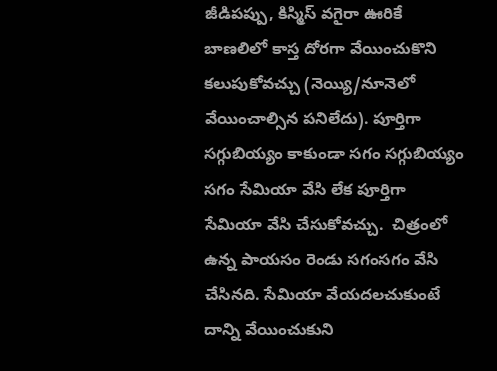జీడిపప్పు, కిస్మిస్ వగైరా ఊరికే బాణలిలో కాస్త దోరగా వేయించుకొని కలుపుకోవచ్చు (నెయ్యి/నూనెలో వేయించాల్సిన పనిలేదు). పూర్తిగా సగ్గుబియ్యం కాకుండా సగం సగ్గుబియ్యం సగం సేమియా వేసి లేక పూర్తిగా సేమియా వేసి చేసుకోవచ్చు.  చిత్రంలో ఉన్న పాయసం రెండు సగంసగం వేసి చేసినది. సేమియా వేయదలచుకుంటే దాన్ని వేయించుకుని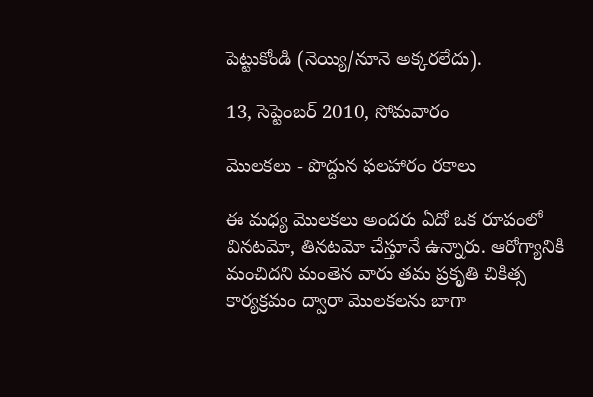పెట్టుకోండి (నెయ్యి/నూనె అక్కరలేదు).

13, సెప్టెంబర్ 2010, సోమవారం

మొలకలు - పొద్దున ఫలహారం రకాలు

ఈ మధ్య మొలకలు అందరు ఏదో ఒక రూపంలో వినటమో, తినటమో చేస్తూనే ఉన్నారు. ఆరోగ్యానికి మంచిదని మంతెన వారు తమ ప్రకృతి చికిత్స కార్యక్రమం ద్వారా మొలకలను బాగా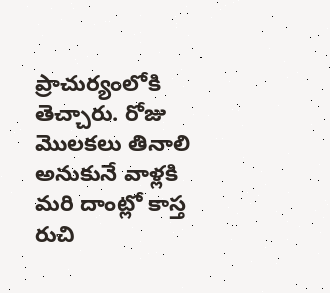ప్రాచుర్యంలోకి తెచ్చారు. రోజు మొలకలు తినాలి అనుకునే వాళ్లకి మరి దాంట్లో కాస్త రుచి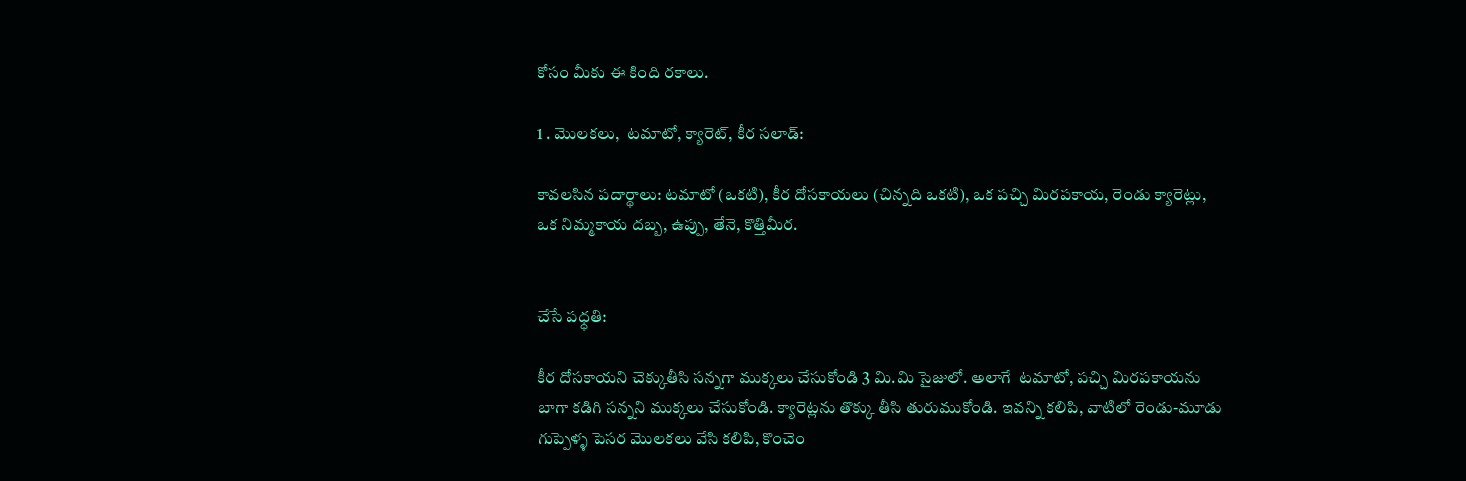కోసం మీకు ఈ కింది రకాలు.

1 . మొలకలు,  టమాటో, క్యారెట్, కీర సలాడ్:

కావలసిన పదార్థాలు: టమాటో (ఒకటి), కీర దోసకాయలు (చిన్నది ఒకటి), ఒక పచ్చి మిరపకాయ, రెండు క్యారెట్లు, ఒక నిమ్మకాయ దబ్బ, ఉప్పు, తేనె, కొత్తిమీర.


చేసే పధ్ధతి:

కీర దోసకాయని చెక్కుతీసి సన్నగా ముక్కలు చేసుకోండి 3 మి.మి సైజులో. అలాగే  టమాటో, పచ్చి మిరపకాయను బాగా కడిగి సన్నని ముక్కలు చేసుకోండి. క్యారెట్లను తొక్కు తీసి తురుముకోండి. ఇవన్ని కలిపి, వాటిలో రెండు-మూడు గుప్పెళ్ళ పెసర మొలకలు వేసి కలిపి, కొంచెం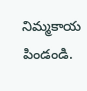నిమ్మకాయ పిండండి.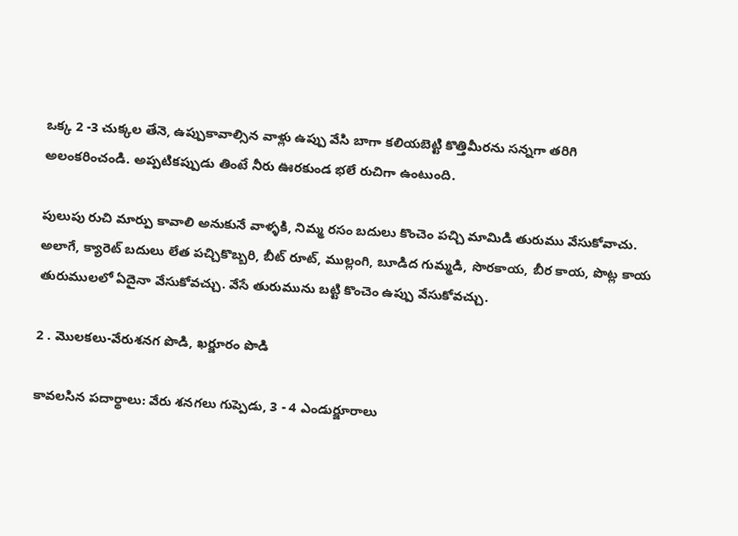ఒక్క 2 -3 చుక్కల తేనె, ఉప్పుకావాల్సిన వాళ్లు ఉప్పు వేసి బాగా కలియబెట్టి కొత్తిమీరను సన్నగా తరిగి అలంకరించండి. అప్పటికప్పుడు తింటే నీరు ఊరకుండ భలే రుచిగా ఉంటుంది.

పులుపు రుచి మార్పు కావాలి అనుకునే వాళ్ళకి, నిమ్మ రసం బదులు కొంచెం పచ్చి మామిడి తురుము వేసుకోవాచు. అలాగే, క్యారెట్ బదులు లేత పచ్చికొబ్బరి, బీట్ రూట్, ముల్లంగి, బూడిద గుమ్మడి, సొరకాయ, బీర కాయ, పొట్ల కాయ తురుములలో ఏదైనా వేసుకోవచ్చు. వేసే తురుమును బట్టి కొంచెం ఉప్పు వేసుకోవచ్చు.

2 . మొలకలు-వేరుశనగ పొడి, ఖర్జూరం పొడి

కావలసిన పదార్థాలు: వేరు శనగలు గుప్పెడు, 3 - 4 ఎండుర్జూరాలు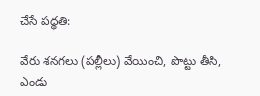చేసే పధ్ధతి:

వేరు శనగలు (పల్లీలు) వేయించి, పొట్టు తీసి, ఎండు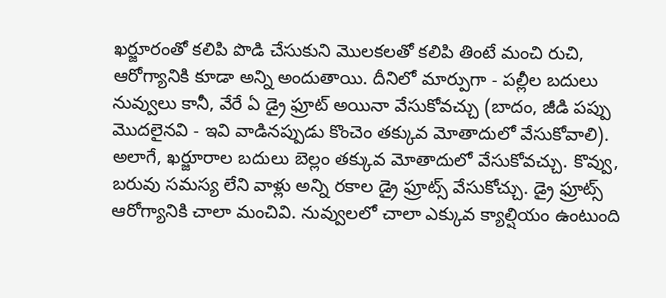ఖర్జూరంతో కలిపి పొడి చేసుకుని మొలకలతో కలిపి తింటే మంచి రుచి, ఆరోగ్యానికి కూడా అన్ని అందుతాయి. దీనిలో మార్పుగా - పల్లీల బదులు నువ్వులు కానీ, వేరే ఏ డ్రై ఫ్రూట్ అయినా వేసుకోవచ్చు (బాదం, జీడి పప్పు మొదలైనవి - ఇవి వాడినప్పుడు కొంచెం తక్కువ మోతాదులో వేసుకోవాలి). అలాగే, ఖర్జూరాల బదులు బెల్లం తక్కువ మోతాదులో వేసుకోవచ్చు. కొవ్వు, బరువు సమస్య లేని వాళ్లు అన్ని రకాల డ్రై ఫ్రూట్స్ వేసుకోచ్చు. డ్రై ఫ్రూట్స్ ఆరోగ్యానికి చాలా మంచివి. నువ్వులలో చాలా ఎక్కువ క్యాల్షియం ఉంటుంది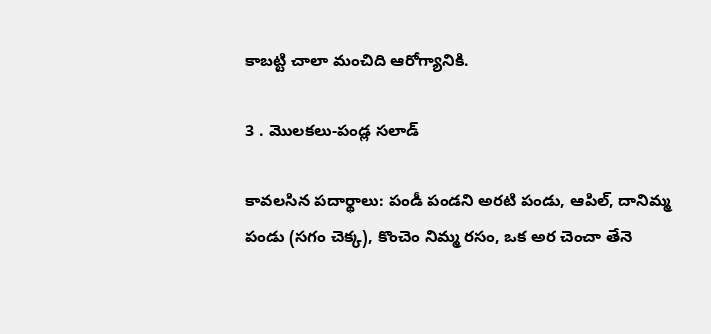కాబట్టి చాలా మంచిది ఆరోగ్యానికి.

3 . మొలకలు-పండ్ల సలాడ్

కావలసిన పదార్థాలు: పండీ పండని అరటి పండు, ఆపిల్, దానిమ్మ పండు (సగం చెక్క), కొంచెం నిమ్మ రసం, ఒక అర చెంచా తేనె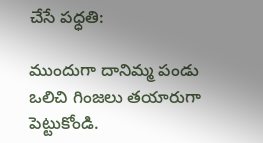చేసే పధ్ధతి:

ముందుగా దానిమ్మ పండు ఒలిచి గింజలు తయారుగా పెట్టుకోండి.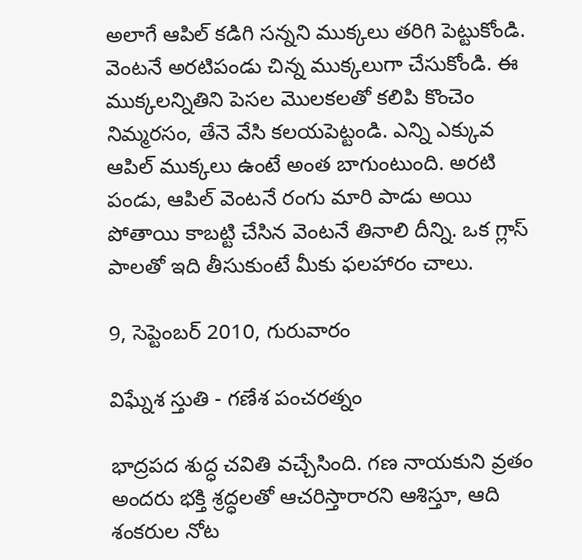అలాగే ఆపిల్ కడిగి సన్నని ముక్కలు తరిగి పెట్టుకోండి. వెంటనే అరటిపండు చిన్న ముక్కలుగా చేసుకోండి. ఈ ముక్కలన్నితిని పెసల మొలకలతో కలిపి కొంచెం నిమ్మరసం, తేనె వేసి కలయపెట్టండి. ఎన్ని ఎక్కువ ఆపిల్ ముక్కలు ఉంటే అంత బాగుంటుంది. అరటి పండు, ఆపిల్ వెంటనే రంగు మారి పాడు అయి పోతాయి కాబట్టి చేసిన వెంటనే తినాలి దీన్ని. ఒక గ్లాస్ పాలతో ఇది తీసుకుంటే మీకు ఫలహారం చాలు.

9, సెప్టెంబర్ 2010, గురువారం

విఘ్నేశ స్తుతి - గణేశ పంచరత్నం

భాద్రపద శుద్ధ చవితి వచ్చేసింది. గణ నాయకుని వ్రతం అందరు భక్తి శ్రద్ధలతో ఆచరిస్తారారని ఆశిస్తూ, ఆది శంకరుల నోట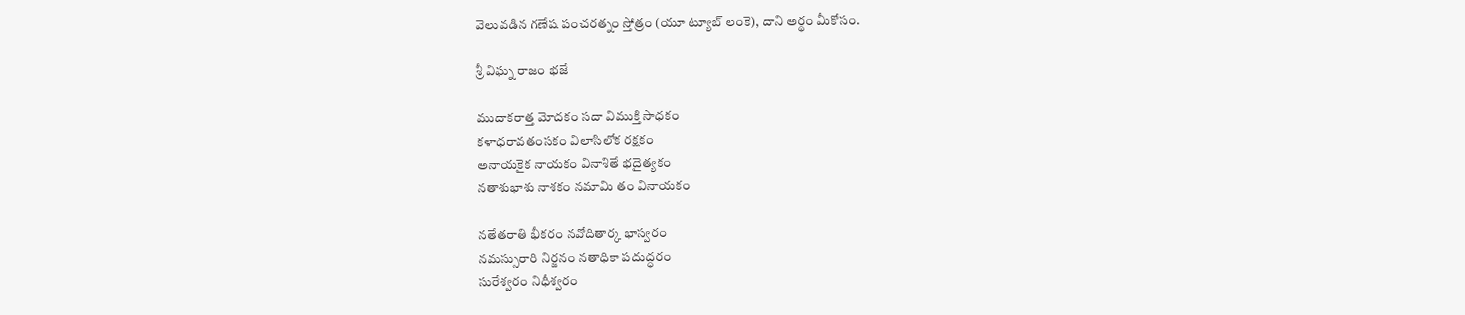వెలువడిన గణేష పంచరత్నం స్తోత్రం (యూ ట్యూబ్ లంకె), దాని అర్థం మీకోసం.

శ్రీ విఘ్న రాజం భజే

ముదాకరాత్త మోదకం సదా విముక్తి సాధకం
కళాధరావతంసకం విలాసిలోక రక్షకం
అనాయకైక నాయకం వినాశితే భదైత్యకం
నతాశుభాశు నాశకం నమామి తం వినాయకం

నతేతరాతి భీకరం నవోదితార్క భాస్వరం
నమస్సురారి నిర్జనం నతాధికా పదుద్ధరం
సురేశ్వరం నిధీశ్వరం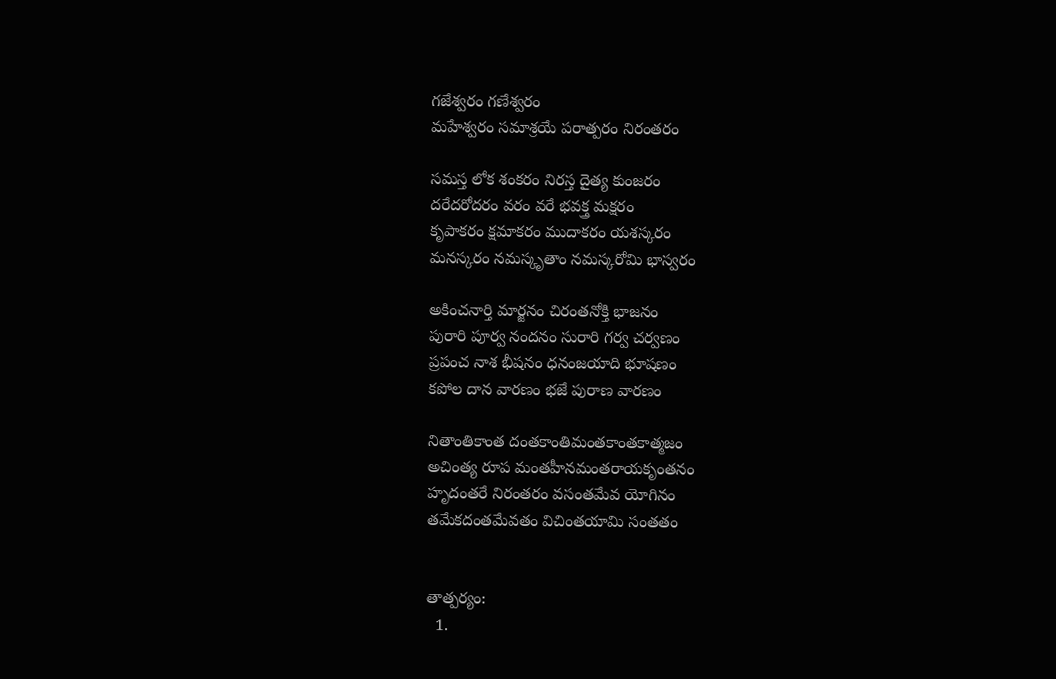గజేశ్వరం గణేశ్వరం
మహేశ్వరం సమాశ్రయే పరాత్పరం నిరంతరం

సమస్త లోక శంకరం నిరస్త దైత్య కుంజరం
దరేదరోదరం వరం వరే భవక్త్ర మక్షరం
కృపాకరం క్షమాకరం ముదాకరం యశస్కరం
మనస్కరం నమస్కృతాం నమస్కరోమి భాస్వరం

అకించనార్తి మార్జనం చిరంతనోక్తి భాజనం
పురారి పూర్వ నందనం సురారి గర్వ చర్వణం
ప్రపంచ నాశ భీషనం ధనంజయాది భూషణం
కపోల దాన వారణం భజే పురాణ వారణం

నితాంతికాంత దంతకాంతిమంతకాంతకాత్మజం
అచింత్య రూప మంతహీనమంతరాయకృంతనం
హృదంతరే నిరంతరం వసంతమేవ యోగినం
తమేకదంతమేవతం విచింతయామి సంతతం


తాత్పర్యం:
  1.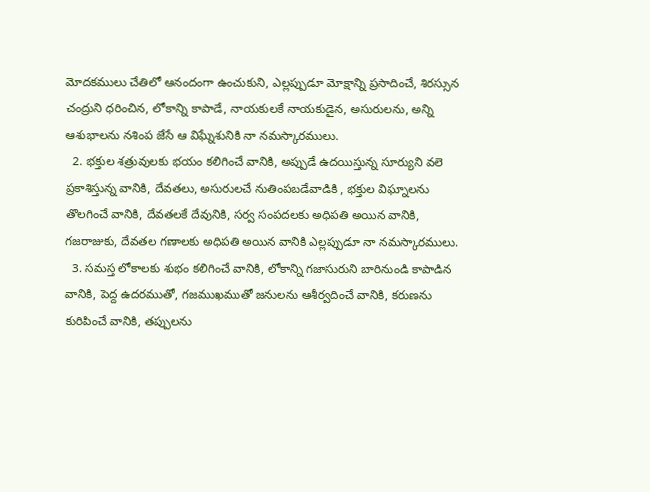మోదకములు చేతిలో ఆనందంగా ఉంచుకుని, ఎల్లప్పుడూ మోక్షాన్ని ప్రసాదించే, శిరస్సున చంద్రుని ధరించిన, లోకాన్ని కాపాడే, నాయకులకే నాయకుడైన, అసురులను, అన్ని ఆశుభాలను నశింప జేసే ఆ విఘ్నేశునికి నా నమస్కారములు.
  2. భక్తుల శత్రువులకు భయం కలిగించే వానికి, అప్పుడే ఉదయిస్తున్న సూర్యుని వలె ప్రకాశిస్తున్న వానికి, దేవతలు, అసురులచే నుతింపబడేవాడికి , భక్తుల విఘ్నాలను తొలగించే వానికి, దేవతలకే దేవునికి, సర్వ సంపదలకు అధిపతి అయిన వానికి, గజరాజుకు, దేవతల గణాలకు అధిపతి అయిన వానికి ఎల్లప్పుడూ నా నమస్కారములు.
  3. సమస్త లోకాలకు శుభం కలిగించే వానికి, లోకాన్ని గజాసురుని బారినుండి కాపాడిన వానికి, పెద్ద ఉదరముతో, గజముఖముతో జనులను ఆశీర్వదించే వానికి, కరుణను కురిపించే వానికి, తప్పులను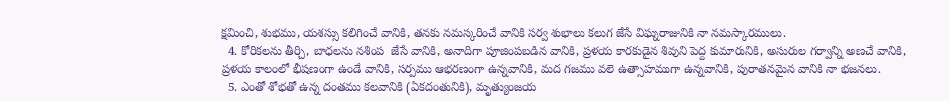క్షమించి, శుభము, యశస్సు కలిగించే వానికి, తనకు నమస్కరించే వానికి సర్వ శుభాలు కలుగ జేసే విఘ్నరాజునికి నా నమస్కారములు.
  4. కోరికలను తీర్చి, బాధలను నశింప  జేసే వానికి, అనాదిగా పూజింపబడిన వానికి, ప్రళయ కారకుడైన శివుని పెద్ద కుమారునికి, అసురుల గర్వాన్ని అణచే వానికి, ప్రళయ కాలంలో భీషణంగా ఉండే వానికి, సర్పము ఆభరణంగా ఉన్నవానికి, మద గజము వలె ఉత్సాహముగా ఉన్నవానికి, పురాతనమైన వానికి నా భజనలు.
  5. ఎంతో శోభతో ఉన్న దంతము కలవానికి (ఏకదంతునికి), మృత్యుంజయ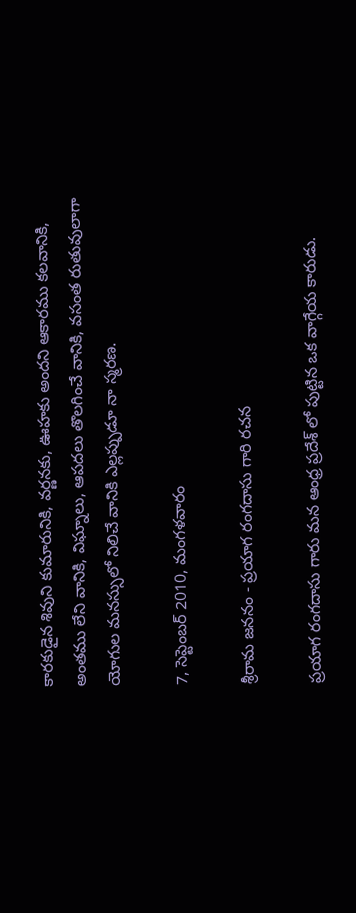కారకుడైన శివుని కుమారునికి, వర్ణనకు, ఊహకు అందని ఆకారము కలవానికి, అంతము లేని వానికి, విఘ్నాలు, ఆపదలు తొలగించే వానికి, వసంత రుతువులాగా యోగుల మనస్సులో నిలిచే వానికి ఎల్లప్పుడూ నా స్మరణ.

7, సెప్టెంబర్ 2010, మంగళవారం

శ్రీరామ జననం - ప్రయాగ రంగదాసు గారి రచన

ప్రయాగ రంగదాసు గారు మన ఆంధ్ర ప్రదేశ్ లో పుట్టిన ఒక వాగ్గేయ కారుడు.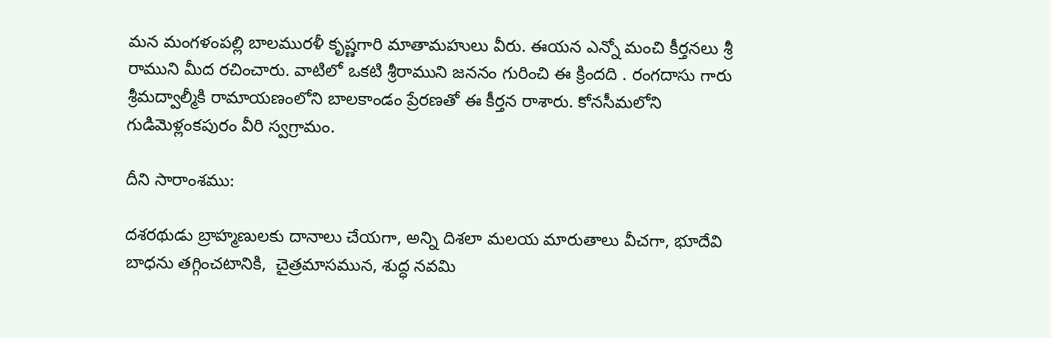మన మంగళంపల్లి బాలమురళీ కృష్ణగారి మాతామహులు వీరు. ఈయన ఎన్నో మంచి కీర్తనలు శ్రీ రాముని మీద రచించారు. వాటిలో ఒకటి శ్రీరాముని జననం గురించి ఈ క్రిందది . రంగదాసు గారు శ్రీమద్వాల్మీకి రామాయణంలోని బాలకాండం ప్రేరణతో ఈ కీర్తన రాశారు. కోనసీమలోని గుడిమెళ్లంకపురం వీరి స్వగ్రామం.

దీని సారాంశము:

దశరథుడు బ్రాహ్మణులకు దానాలు చేయగా, అన్ని దిశలా మలయ మారుతాలు వీచగా, భూదేవి బాధను తగ్గించటానికి,  చైత్రమాసమున, శుద్ధ నవమి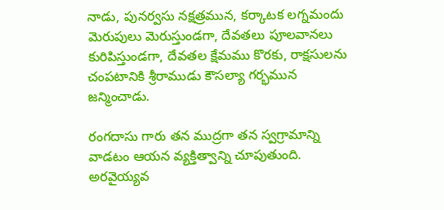నాడు, పునర్వసు నక్షత్రమున, కర్కాటక లగ్నమందు మెరుపులు మెరుస్తుండగా, దేవతలు పూలవానలు కురిపిస్తుండగా, దేవతల క్షేమము కొరకు, రాక్షసులను చంపటానికి శ్రీరాముడు కౌసల్యా గర్భమున జన్మించాడు.

రంగదాసు గారు తన ముద్రగా తన స్వగ్రామాన్ని వాడటం ఆయన వ్యక్తిత్వాన్ని చూపుతుంది. అరవైయ్యవ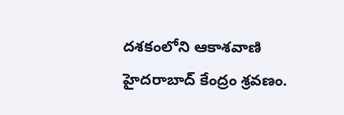దశకంలోని ఆకాశవాణి హైదరాబాద్ కేంద్రం శ్రవణం.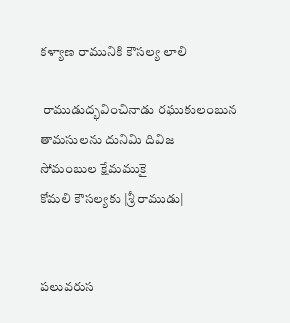కళ్యాణ రామునికి కౌసల్య లాలి

 రాముడుద్భవించినాడు రఘుకులంబున
తామసులను దునిమి దివిజ
సోమంబుల క్షేమముకై
కోమలి కౌసల్యకు |శ్రీ రాముడు|


పలువరుస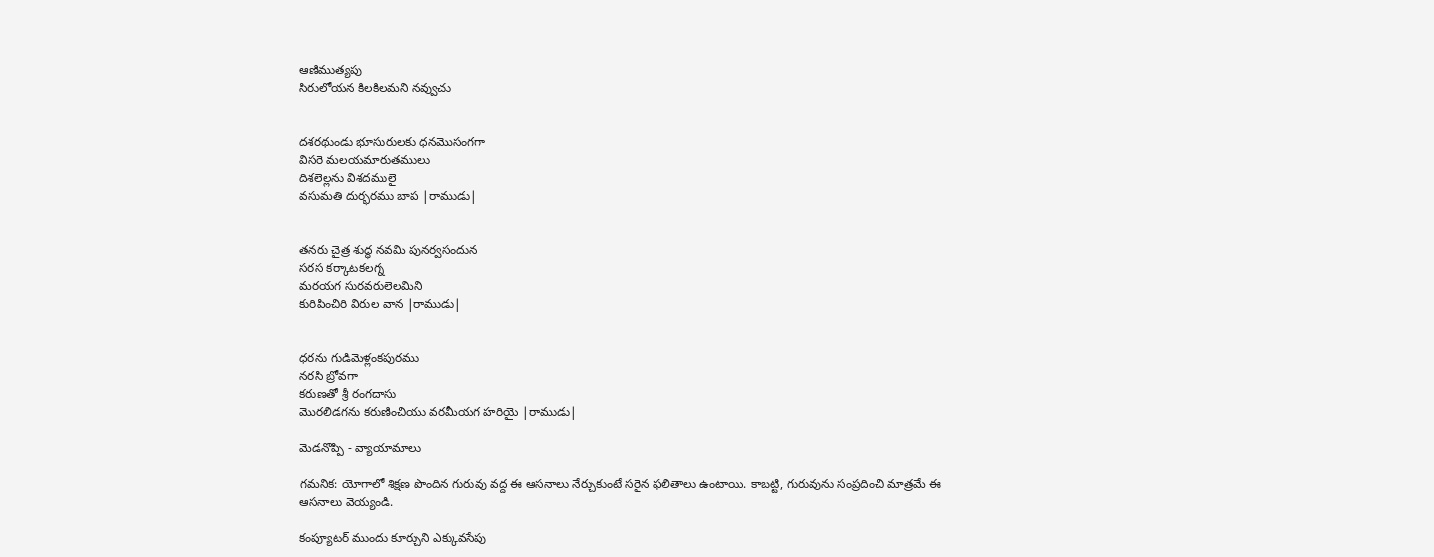ఆణిముత్యపు
సిరులోయన కిలకిలమని నవ్వుచు


దశరథుండు భూసురులకు ధనమొసంగగా
విసరె మలయమారుతములు
దిశలెల్లను విశదములై
వసుమతి దుర్భరము బాప |రాముడు|


తనరు చైత్ర శుద్ధ నవమి పునర్వసందున
సరస కర్కాటకలగ్న
మరయగ సురవరులెలమిని
కురిపించిరి విరుల వాన |రాముడు|


ధరను గుడిమెళ్లంకపురము
నరసి బ్రోవగా
కరుణతో శ్రీ రంగదాసు
మొరలిడగను కరుణించియు వరమీయగ హరియై |రాముడు|

మెడనొప్పి - వ్యాయామాలు

గమనిక: యోగాలో శిక్షణ పొందిన గురువు వద్ద ఈ ఆసనాలు నేర్చుకుంటే సరైన ఫలితాలు ఉంటాయి. కాబట్టి, గురువును సంప్రదించి మాత్రమే ఈ ఆసనాలు వెయ్యండి.

కంప్యూటర్ ముందు కూర్చుని ఎక్కువసేపు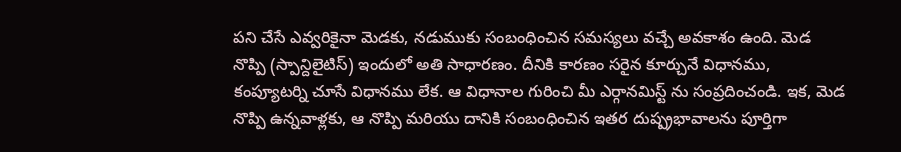పని చేసే ఎవ్వరికైనా మెడకు, నడుముకు సంబంధించిన సమస్యలు వచ్చే అవకాశం ఉంది. మెడ నొప్పి (స్పాన్దిలైటిస్) ఇందులో అతి సాధారణం. దీనికి కారణం సరైన కూర్చునే విధానము, కంప్యూటర్ని చూసే విధానము లేక. ఆ విధానాల గురించి మీ ఎర్గానమిస్ట్ ను సంప్రదించండి. ఇక, మెడ నొప్పి ఉన్నవాళ్లకు, ఆ నొప్పి మరియు దానికి సంబంధించిన ఇతర దుష్ప్రభావాలను పూర్తిగా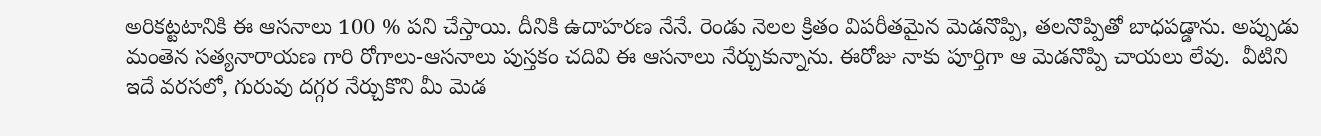అరికట్టటానికి ఈ ఆసనాలు 100 % పని చేస్తాయి. దీనికి ఉదాహరణ నేనే. రెండు నెలల క్రితం విపరీతమైన మెడనొప్పి, తలనొప్పితో బాధపడ్డాను. అప్పుడు మంతెన సత్యనారాయణ గారి రోగాలు-ఆసనాలు పుస్తకం చదివి ఈ ఆసనాలు నేర్చుకున్నాను. ఈరోజు నాకు పూర్తిగా ఆ మెడనొప్పి చాయలు లేవు.  వీటిని ఇదే వరసలో, గురువు దగ్గర నేర్చుకొని మీ మెడ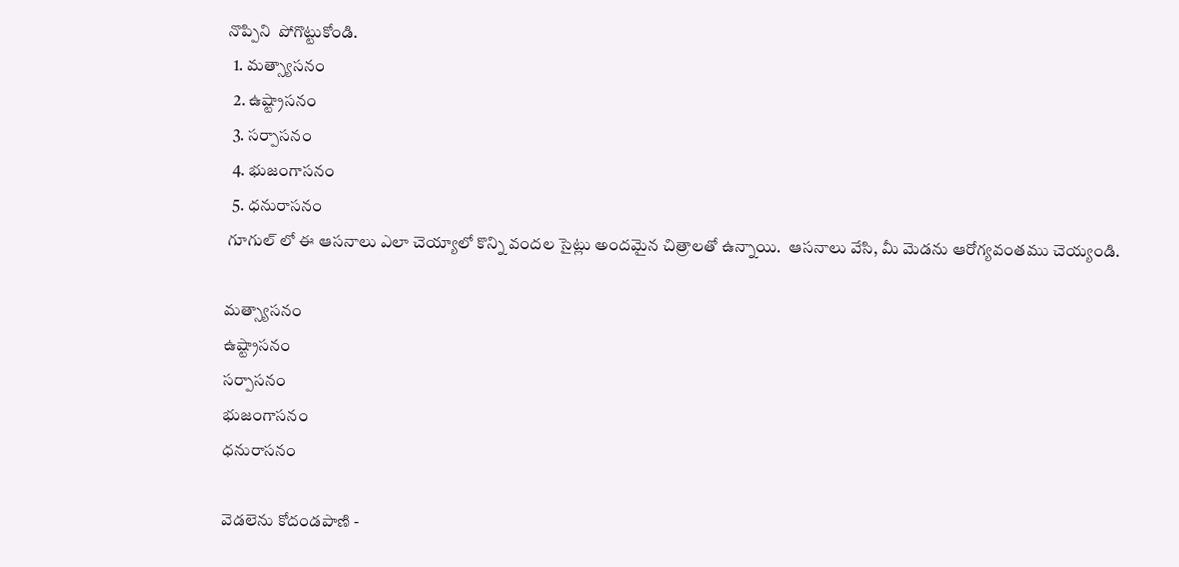నొప్పిని  పోగొట్టుకోండి.
  1. మత్స్యాసనం
  2. ఉష్ట్రాసనం
  3. సర్పాసనం
  4. భుజంగాసనం
  5. ధనురాసనం
 గూగుల్ లో ఈ ఆసనాలు ఎలా చెయ్యాలో కొన్ని వందల సైట్లు అందమైన చిత్రాలతో ఉన్నాయి.  ఆసనాలు వేసి, మీ మెడను ఆరోగ్యవంతము చెయ్యండి.

మత్స్యాసనం
ఉష్ట్రాసనం
సర్పాసనం
భుజంగాసనం
ధనురాసనం

వెడలెను కోదండపాణి -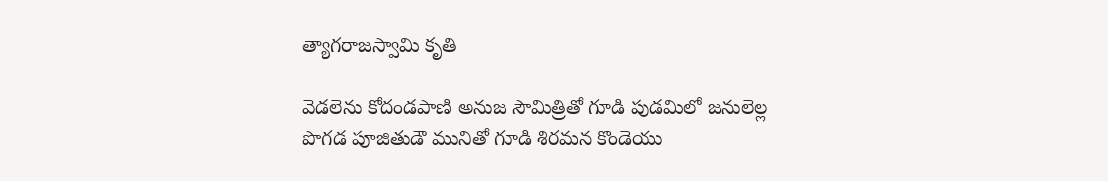త్యాగరాజస్వామి కృతి

వెడలెను కోదండపాణి అనుజ సౌమిత్రితో గూడి పుడమిలో జనులెల్ల పొగడ పూజితుడౌ మునితో గూడి శిరమన కొండెయు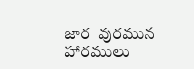జార  వురమున హారములు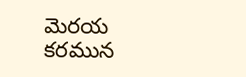మెరయ కరమున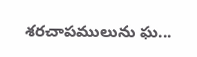శరచాపములును ఘ...